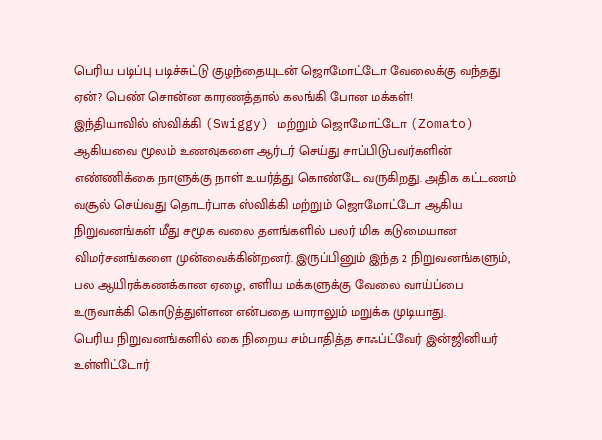பெரிய படிப்பு படிச்சுட்டு குழந்தையுடன் ஜொமோட்டோ வேலைக்கு வந்தது ஏன்? பெண் சொன்ன காரணத்தால் கலங்கி போன மக்கள்!
இந்தியாவில் ஸ்விக்கி (Swiggy) மற்றும் ஜொமோட்டோ (Zomato) ஆகியவை மூலம் உணவுகளை ஆர்டர் செய்து சாப்பிடுபவர்களின் எண்ணிக்கை நாளுக்கு நாள் உயர்த்து கொண்டே வருகிறது. அதிக கட்டணம் வசூல் செய்வது தொடர்பாக ஸ்விக்கி மற்றும் ஜொமோட்டோ ஆகிய நிறுவனங்கள் மீது சமூக வலை தளங்களில் பலர் மிக கடுமையான விமர்சனங்களை முன்வைக்கின்றனர். இருப்பினும் இந்த 2 நிறுவனங்களும், பல ஆயிரக்கணக்கான ஏழை, எளிய மக்களுக்கு வேலை வாய்ப்பை உருவாக்கி கொடுத்துள்ளன என்பதை யாராலும் மறுக்க முடியாது.
பெரிய நிறுவனங்களில் கை நிறைய சம்பாதித்த சாஃப்ட்வேர் இன்ஜினியர் உள்ளிட்டோர்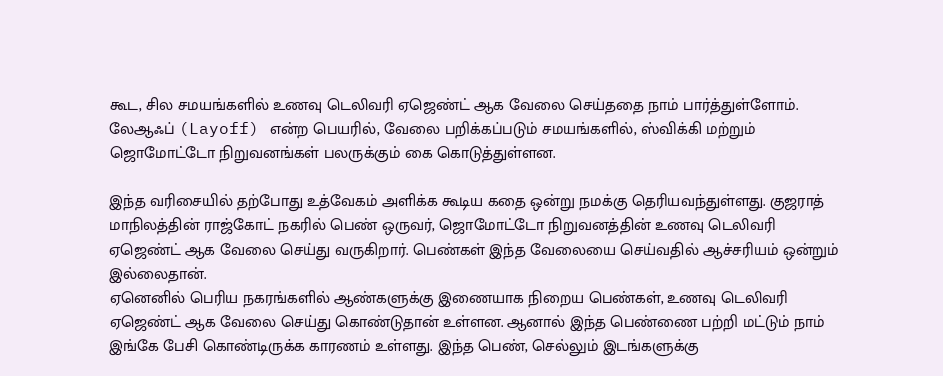கூட, சில சமயங்களில் உணவு டெலிவரி ஏஜெண்ட் ஆக வேலை செய்ததை நாம் பார்த்துள்ளோம். லேஆஃப் (Layoff) என்ற பெயரில், வேலை பறிக்கப்படும் சமயங்களில், ஸ்விக்கி மற்றும் ஜொமோட்டோ நிறுவனங்கள் பலருக்கும் கை கொடுத்துள்ளன.

இந்த வரிசையில் தற்போது உத்வேகம் அளிக்க கூடிய கதை ஒன்று நமக்கு தெரியவந்துள்ளது. குஜராத் மாநிலத்தின் ராஜ்கோட் நகரில் பெண் ஒருவர், ஜொமோட்டோ நிறுவனத்தின் உணவு டெலிவரி ஏஜெண்ட் ஆக வேலை செய்து வருகிறார். பெண்கள் இந்த வேலையை செய்வதில் ஆச்சரியம் ஒன்றும் இல்லைதான்.
ஏனெனில் பெரிய நகரங்களில் ஆண்களுக்கு இணையாக நிறைய பெண்கள், உணவு டெலிவரி ஏஜெண்ட் ஆக வேலை செய்து கொண்டுதான் உள்ளன. ஆனால் இந்த பெண்ணை பற்றி மட்டும் நாம் இங்கே பேசி கொண்டிருக்க காரணம் உள்ளது. இந்த பெண், செல்லும் இடங்களுக்கு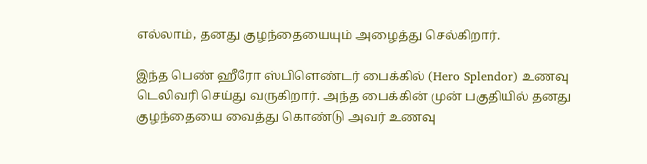எல்லாம், தனது குழந்தையையும் அழைத்து செல்கிறார்.

இந்த பெண் ஹீரோ ஸ்பிளெண்டர் பைக்கில் (Hero Splendor) உணவு டெலிவரி செய்து வருகிறார். அந்த பைக்கின் முன் பகுதியில் தனது குழந்தையை வைத்து கொண்டு அவர் உணவு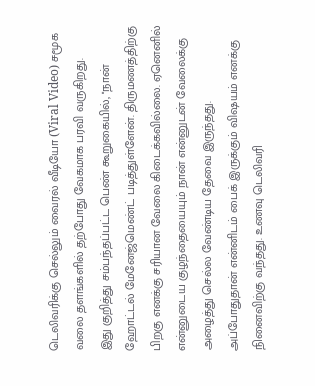டெலிவரிக்கு செல்லும் வைரல் வீடியோ (Viral Video) சமூக வலை தளங்களில் தற்போது வேகமாக பரவி வருகிறது.
இது குறித்து சம்பந்தப்பட்ட பெண் கூறுகையில், ''நான் ஹோட்டல் மேனேஜ்மெண்ட் படித்துள்ளேன். திருமணத்திற்கு பிறகு எனக்கு சரியான வேலை கிடைக்கவில்லை. ஏனெனில் என்னுடைய குழந்தையையும் நான் என்னுடன் வேலைக்கு அழைத்து செல்ல வேண்டிய தேவை இருந்தது.
அப்போதுதான் என்னிடம் பைக் இருக்கும் விஷயம் எனக்கு நினைவிற்கு வந்தது. உணவு டெலிவரி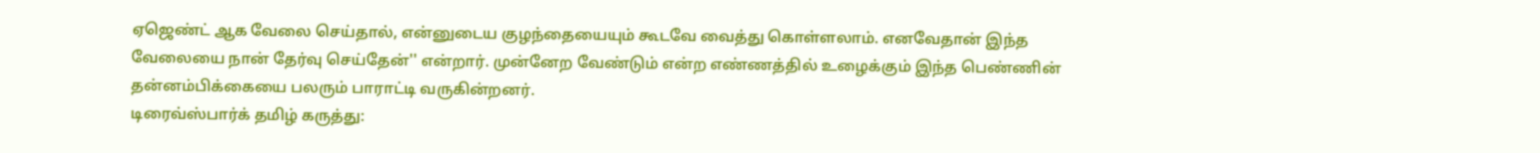ஏஜெண்ட் ஆக வேலை செய்தால், என்னுடைய குழந்தையையும் கூடவே வைத்து கொள்ளலாம். எனவேதான் இந்த வேலையை நான் தேர்வு செய்தேன்'' என்றார். முன்னேற வேண்டும் என்ற எண்ணத்தில் உழைக்கும் இந்த பெண்ணின் தன்னம்பிக்கையை பலரும் பாராட்டி வருகின்றனர்.
டிரைவ்ஸ்பார்க் தமிழ் கருத்து: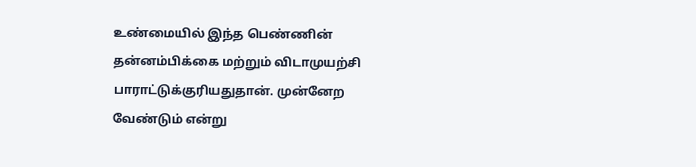உண்மையில் இந்த பெண்ணின் தன்னம்பிக்கை மற்றும் விடாமுயற்சி பாராட்டுக்குரியதுதான். முன்னேற வேண்டும் என்று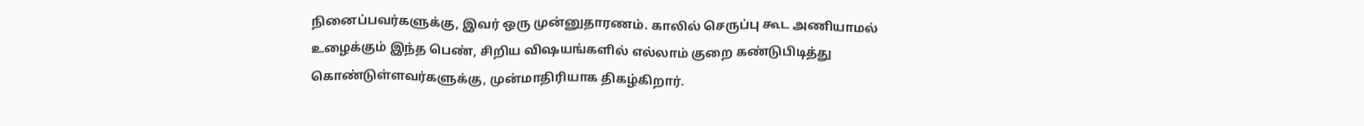நினைப்பவர்களுக்கு, இவர் ஒரு முன்னுதாரணம். காலில் செருப்பு கூட அணியாமல் உழைக்கும் இந்த பெண், சிறிய விஷயங்களில் எல்லாம் குறை கண்டுபிடித்து கொண்டுள்ளவர்களுக்கு, முன்மாதிரியாக திகழ்கிறார்.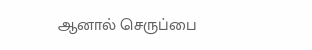ஆனால் செருப்பை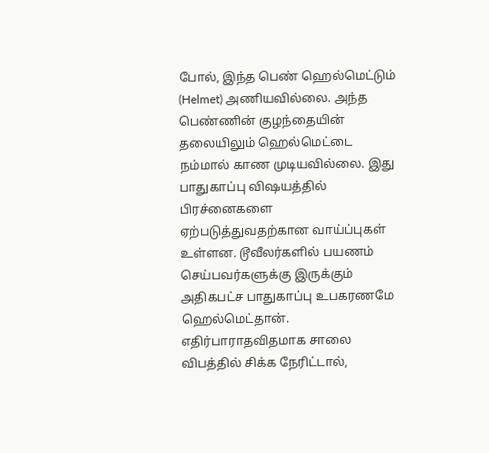போல், இந்த பெண் ஹெல்மெட்டும் (Helmet) அணியவில்லை. அந்த பெண்ணின் குழந்தையின் தலையிலும் ஹெல்மெட்டை நம்மால் காண முடியவில்லை. இது பாதுகாப்பு விஷயத்தில் பிரச்னைகளை ஏற்படுத்துவதற்கான வாய்ப்புகள் உள்ளன. டூவீலர்களில் பயணம் செய்பவர்களுக்கு இருக்கும் அதிகபட்ச பாதுகாப்பு உபகரணமே ஹெல்மெட்தான்.
எதிர்பாராதவிதமாக சாலை விபத்தில் சிக்க நேரிட்டால்,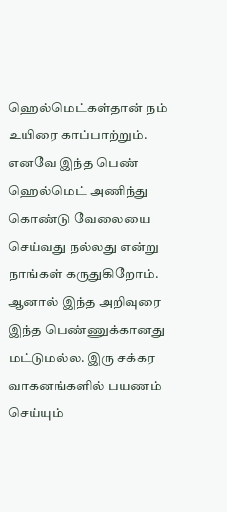ஹெல்மெட்கள்தான் நம் உயிரை காப்பாற்றும். எனவே இந்த பெண் ஹெல்மெட் அணிந்து கொண்டு வேலையை செய்வது நல்லது என்று நாங்கள் கருதுகிறோம். ஆனால் இந்த அறிவுரை இந்த பெண்ணுக்கானது மட்டுமல்ல. இரு சக்கர வாகனங்களில் பயணம் செய்யும்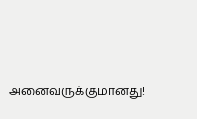அனைவருக்குமானது!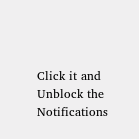Click it and Unblock the Notifications